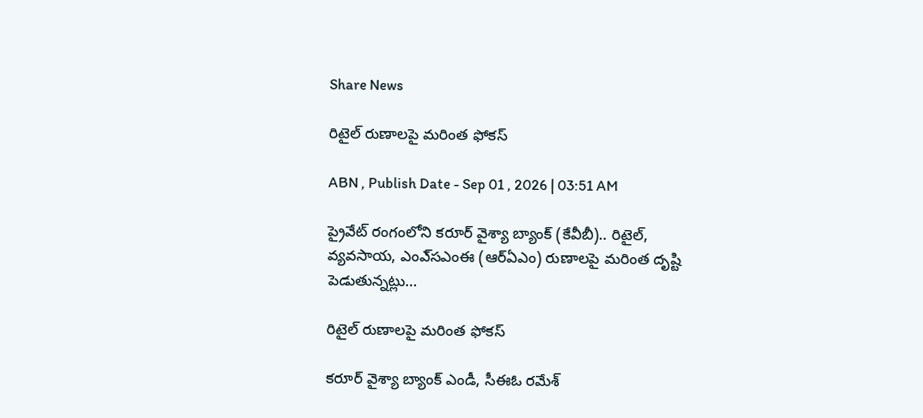Share News

రిటైల్‌ రుణాలపై మరింత ఫోకస్‌

ABN , Publish Date - Sep 01 , 2026 | 03:51 AM

ప్రైవేట్‌ రంగంలోని కరూర్‌ వైశ్యా బ్యాంక్‌ (కేవీబీ).. రిటైల్‌, వ్యవసాయ, ఎంఎ్‌సఎంఈ (ఆర్‌ఏఎం) రుణాలపై మరింత దృష్టి పెడుతున్నట్లు...

రిటైల్‌ రుణాలపై మరింత ఫోకస్‌

కరూర్‌ వైశ్యా బ్యాంక్‌ ఎండీ, సీఈఓ రమేశ్‌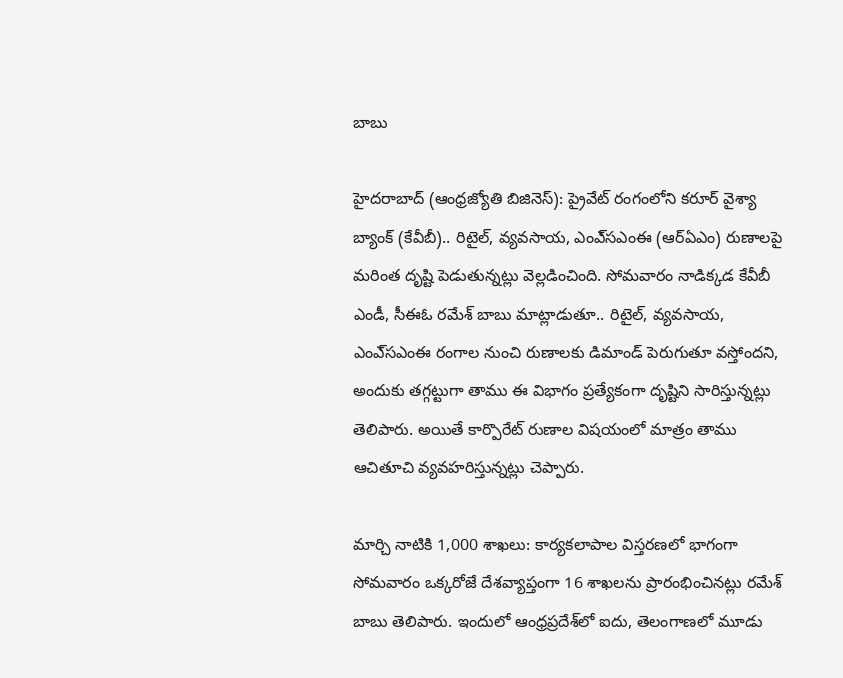బాబు

హైదరాబాద్‌ (ఆంధ్రజ్యోతి బిజినెస్‌): ప్రైవేట్‌ రంగంలోని కరూర్‌ వైశ్యా బ్యాంక్‌ (కేవీబీ).. రిటైల్‌, వ్యవసాయ, ఎంఎ్‌సఎంఈ (ఆర్‌ఏఎం) రుణాలపై మరింత దృష్టి పెడుతున్నట్లు వెల్లడించింది. సోమవారం నాడిక్కడ కేవీబీ ఎండీ, సీఈఓ రమేశ్‌ బాబు మాట్లాడుతూ.. రిటైల్‌, వ్యవసాయ, ఎంఎ్‌సఎంఈ రంగాల నుంచి రుణాలకు డిమాండ్‌ పెరుగుతూ వస్తోందని, అందుకు తగ్గట్టుగా తాము ఈ విభాగం ప్రత్యేకంగా దృష్టిని సారిస్తున్నట్లు తెలిపారు. అయితే కార్పొరేట్‌ రుణాల విషయంలో మాత్రం తాము ఆచితూచి వ్యవహరిస్తున్నట్లు చెప్పారు.

మార్చి నాటికి 1,000 శాఖలు: కార్యకలాపాల విస్తరణలో భాగంగా సోమవారం ఒక్కరోజే దేశవ్యాప్తంగా 16 శాఖలను ప్రారంభించినట్లు రమేశ్‌ బాబు తెలిపారు. ఇందులో ఆంధ్రప్రదేశ్‌లో ఐదు, తెలంగాణలో మూడు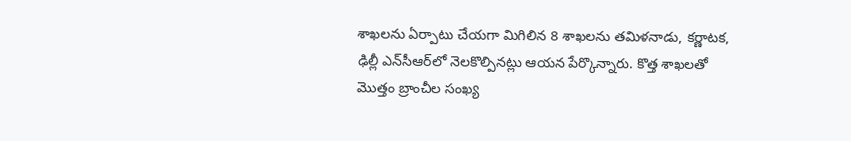శాఖలను ఏర్పాటు చేయగా మిగిలిన 8 శాఖలను తమిళనాడు, కర్ణాటక, ఢిల్లీ ఎన్‌సీఆర్‌లో నెలకొల్పినట్లు ఆయన పేర్కొన్నారు. కొత్త శాఖలతో మొత్తం బ్రాంచీల సంఖ్య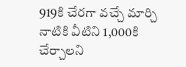919కి చేరగా వచ్చే మార్చి నాటికి వీటిని 1,000కి చేర్చాలని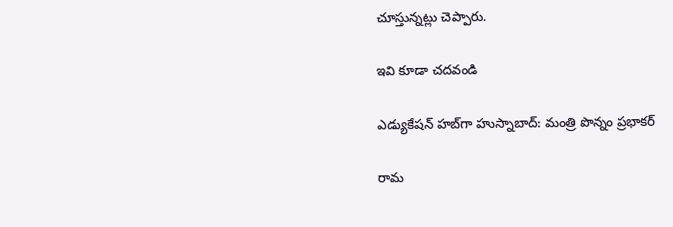చూస్తున్నట్లు చెప్పారు.

ఇవి కూడా చదవండి

ఎడ్యుకేషన్ హబ్‌గా హుస్నాబాద్: మంత్రి పొన్నం ప్రభాకర్

రామ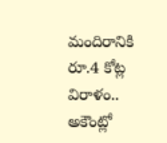మందిరానికి రూ.4 కోట్ల విరాళం.. అకౌంట్లో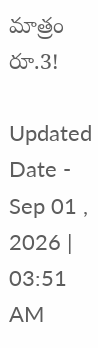మాత్రం రూ.3!

Updated Date - Sep 01 , 2026 | 03:51 AM